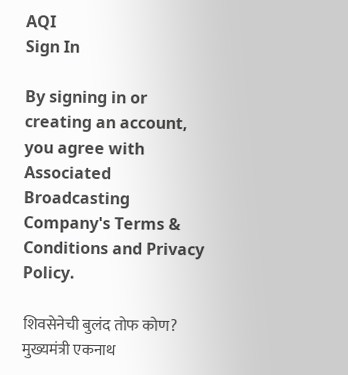AQI
Sign In

By signing in or creating an account, you agree with Associated Broadcasting Company's Terms & Conditions and Privacy Policy.

शिवसेनेची बुलंद तोफ कोण? मुख्यमंत्री एकनाथ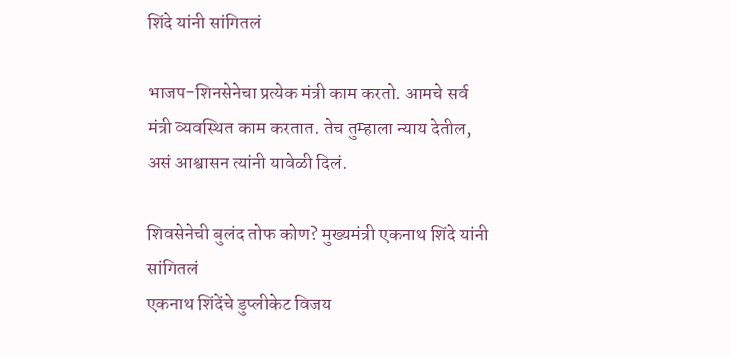शिंदे यांनी सांगितलं

भाजप-शिनसेनेचा प्रत्येक मंत्री काम करतो. आमचे सर्व मंत्री व्यवस्थित काम करतात. तेच तुम्हाला न्याय देतील, असं आश्वासन त्यांनी यावेळी दिलं.

शिवसेनेची बुलंद तोफ कोण? मुख्यमंत्री एकनाथ शिंदे यांनी सांगितलं
एकनाथ शिंदेंचे डुप्लीकेट विजय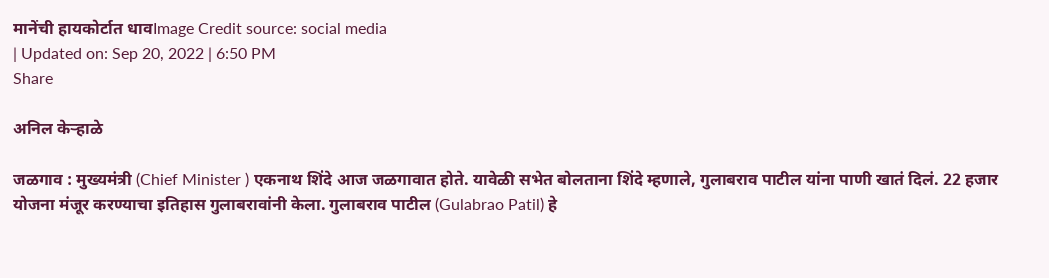मानेंची हायकोर्टात धावImage Credit source: social media
| Updated on: Sep 20, 2022 | 6:50 PM
Share

अनिल केऱ्हाळे

जळगाव : मुख्यमंत्री (Chief Minister ) एकनाथ शिंदे आज जळगावात होते. यावेळी सभेत बोलताना शिंदे म्हणाले, गुलाबराव पाटील यांना पाणी खातं दिलं. 22 हजार योजना मंजूर करण्याचा इतिहास गुलाबरावांनी केला. गुलाबराव पाटील (Gulabrao Patil) हे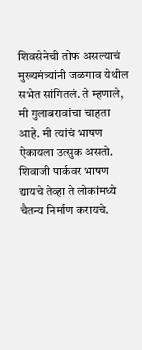शिवसेनेची तोफ असल्याचं मुख्यमंत्र्यांनी जळगाव येथील सभेत सांगितलं. ते म्हणाले, मी गुलाबरावांचा चाहता आहे. मी त्यांचं भाषण ऐकायला उत्सुक असतो. शिवाजी पार्कवर भाषण द्यायचे तेव्हा ते लोकांमध्ये चैतन्य निर्माण करायचे.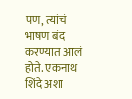पण, त्यांचं भाषण बंद करण्यात आलं होते. एकनाथ शिंदे अशा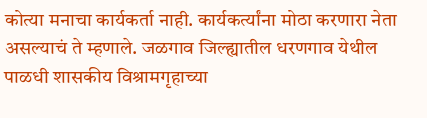कोत्या मनाचा कार्यकर्ता नाही. कार्यकर्त्यांना मोठा करणारा नेता असल्याचं ते म्हणाले. जळगाव जिल्ह्यातील धरणगाव येथील पाळधी शासकीय विश्रामगृहाच्या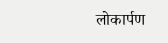लोकार्पण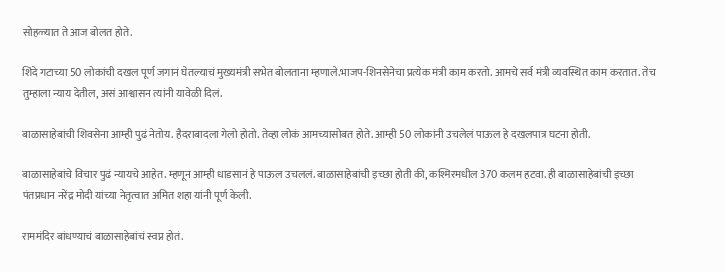सोहळ्यात ते आज बोलत होते.

शिंदे गटाच्या 50 लोकांची दखल पूर्ण जगानं घेतल्याचं मुख्यमंत्री सभेत बोलताना म्हणाले.भाजप-शिनसेनेचा प्रत्येक मंत्री काम करतो. आमचे सर्व मंत्री व्यवस्थित काम करतात. तेच तुम्हाला न्याय देतील, असं आश्वासन त्यांनी यावेळी दिलं.

बाळासाहेबांची शिवसेना आम्ही पुढं नेतोय. हैदराबादला गेलो होतो. तेव्हा लोकं आमच्यासोबत होते. आम्ही 50 लोकांनी उचलेलं पाऊल हे दखलपात्र घटना होती.

बाळासाहेबांचे विचार पुढं न्यायचे आहेत. म्हणून आम्ही धाडसानं हे पाऊल उचललं. बाळासाहेबांची इच्छा होती की, कश्मिरमधील 370 कलम हटवा. ही बाळासाहेबांची इच्छा पंतप्रधान नरेंद्र मोदी यांच्या नेतृत्वात अमित शहा यांनी पूर्ण केली.

राममंदिर बांधण्याचं बाळासाहेबांचं स्वप्न होतं.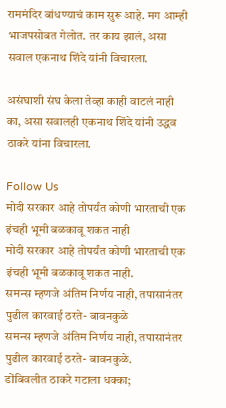राममंदिर बांधण्याचं काम सुरू आहे. मग आम्ही भाजपसोबत गेलोत. तर काय झालं, असा सवाल एकनाथ शिंदे यांनी विचारला.

असंघाशी संघ केला तेव्हा काही वाटलं नाही का, असा सवालही एकनाथ शिंदे यांनी उद्धव ठाकरे यांना विचारला.

Follow Us
मोदी सरकार आहे तोपर्यंत कोणी भारताची एक इंचही भूमी बळकावू शकत नाही
मोदी सरकार आहे तोपर्यंत कोणी भारताची एक इंचही भूमी बळकावू शकत नाही.
समन्स म्हणजे अंतिम निर्णय नाही, तपासानंतर पुढील कारवाई ठरते- बावनकुळे
समन्स म्हणजे अंतिम निर्णय नाही, तपासानंतर पुढील कारवाई ठरते- बावनकुळे.
डोंबिवलीत ठाकरे गटाला धक्का;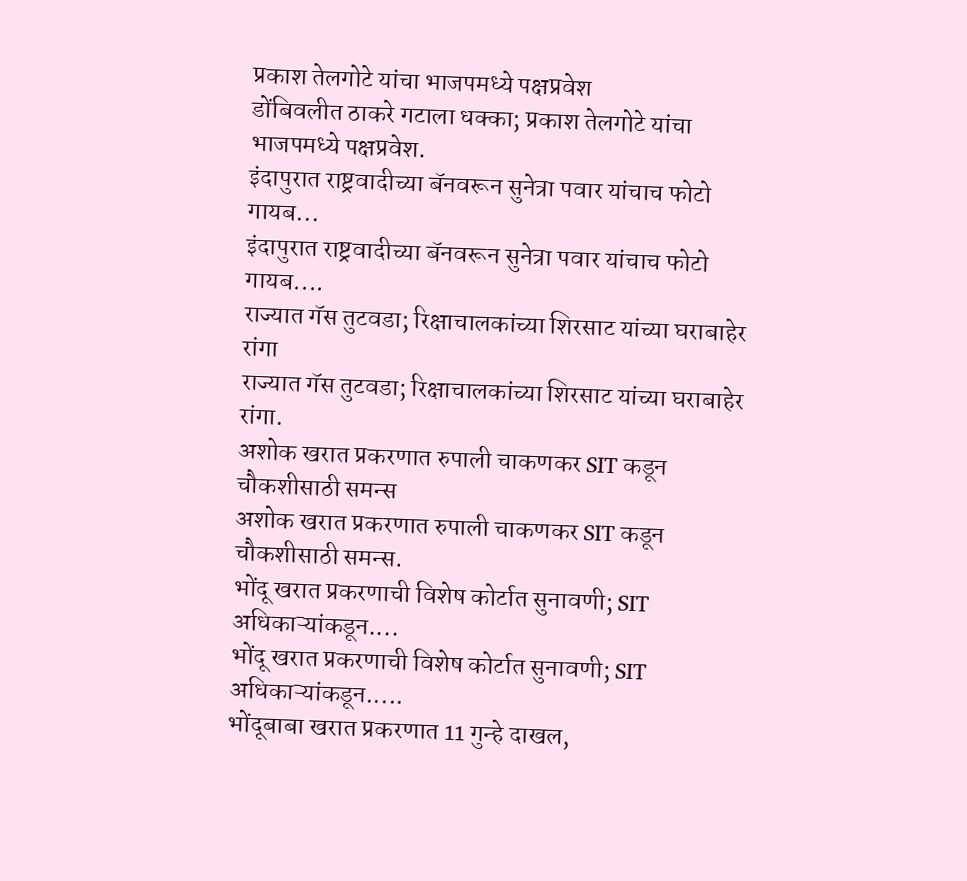प्रकाश तेलगोटे यांचा भाजपमध्ये पक्षप्रवेश
डोंबिवलीत ठाकरे गटाला धक्का; प्रकाश तेलगोटे यांचा भाजपमध्ये पक्षप्रवेश.
इंदापुरात राष्ट्रवादीच्या बॅनवरून सुनेत्रा पवार यांचाच फोटो गायब...
इंदापुरात राष्ट्रवादीच्या बॅनवरून सुनेत्रा पवार यांचाच फोटो गायब....
राज्यात गॅस तुटवडा; रिक्षाचालकांच्या शिरसाट यांच्या घराबाहेर रांगा
राज्यात गॅस तुटवडा; रिक्षाचालकांच्या शिरसाट यांच्या घराबाहेर रांगा.
अशोक खरात प्रकरणात रुपाली चाकणकर SIT कडून चौकशीसाठी समन्स
अशोक खरात प्रकरणात रुपाली चाकणकर SIT कडून चौकशीसाठी समन्स.
भोंदू खरात प्रकरणाची विशेष कोर्टात सुनावणी; SIT अधिकाऱ्यांकडून....
भोंदू खरात प्रकरणाची विशेष कोर्टात सुनावणी; SIT अधिकाऱ्यांकडून.....
भोंदूबाबा खरात प्रकरणात 11 गुन्हे दाखल,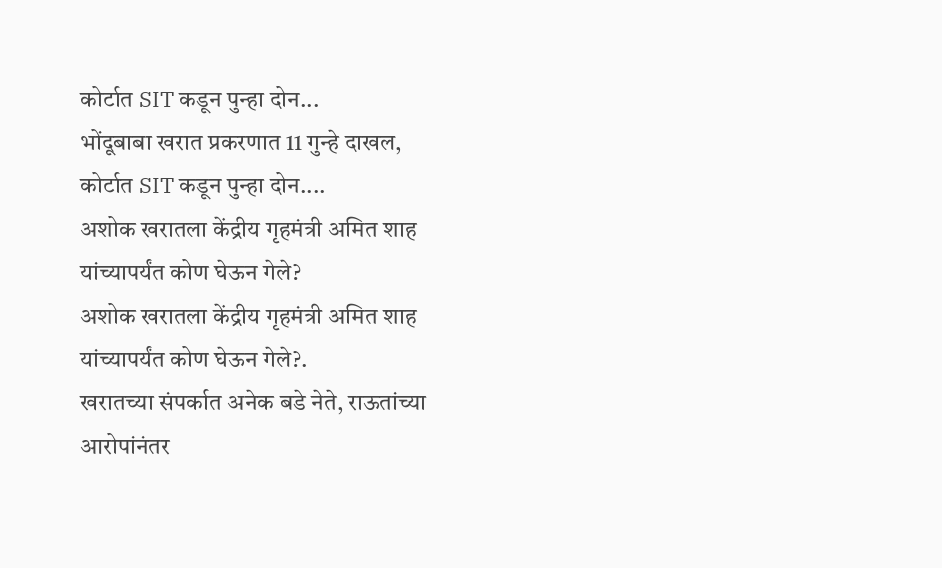कोर्टात SIT कडून पुन्हा दोन...
भोंदूबाबा खरात प्रकरणात 11 गुन्हे दाखल, कोर्टात SIT कडून पुन्हा दोन....
अशोक खरातला केंद्रीय गृहमंत्री अमित शाह यांच्यापर्यंत कोण घेऊन गेले?
अशोक खरातला केंद्रीय गृहमंत्री अमित शाह यांच्यापर्यंत कोण घेऊन गेले?.
खरातच्या संपर्कात अनेक बडे नेते, राऊतांच्या आरोपांनंतर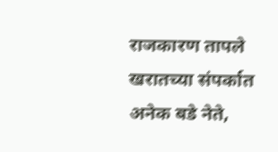राजकारण तापले
खरातच्या संपर्कात अनेक बडे नेते,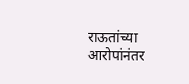राऊतांच्या आरोपांनंतर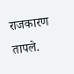राजकारण तापले.